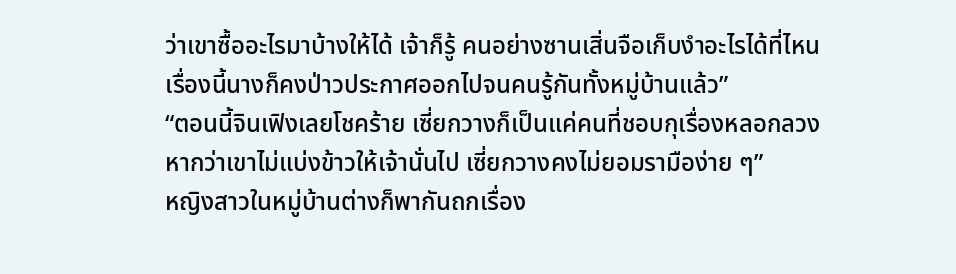ว่าเขาซื้ออะไรมาบ้างให้ได้ เจ้าก็รู้ คนอย่างซานเสิ่นจือเก็บงำอะไรได้ที่ไหน เรื่องนี้นางก็คงป่าวประกาศออกไปจนคนรู้กันทั้งหมู่บ้านแล้ว”
“ตอนนี้จินเฟิงเลยโชคร้าย เซี่ยกวางก็เป็นแค่คนที่ชอบกุเรื่องหลอกลวง หากว่าเขาไม่แบ่งข้าวให้เจ้านั่นไป เซี่ยกวางคงไม่ยอมรามือง่าย ๆ”
หญิงสาวในหมู่บ้านต่างก็พากันถกเรื่อง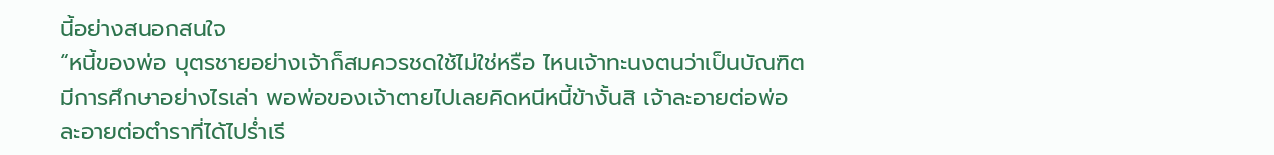นี้อย่างสนอกสนใจ
“หนี้ของพ่อ บุตรชายอย่างเจ้าก็สมควรชดใช้ไม่ใช่หรือ ไหนเจ้าทะนงตนว่าเป็นบัณฑิตมีการศึกษาอย่างไรเล่า พอพ่อของเจ้าตายไปเลยคิดหนีหนี้ข้างั้นสิ เจ้าละอายต่อพ่อ ละอายต่อตำราที่ได้ไปร่ำเรี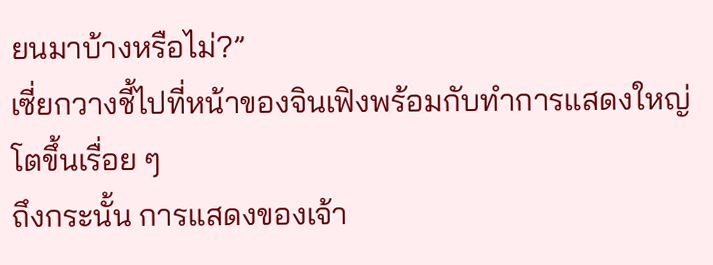ยนมาบ้างหรือไม่?”
เซี่ยกวางชี้ไปที่หน้าของจินเฟิงพร้อมกับทำการแสดงใหญ่โตขึ้นเรื่อย ๆ
ถึงกระนั้น การแสดงของเจ้า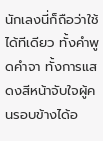นักเลงนี่ก็ถือว่าใช้ได้ทีเดียว ทั้งคำพูดคำจา ทั้งการแสดงสีหน้าจับใจผู้คนรอบข้างได้อ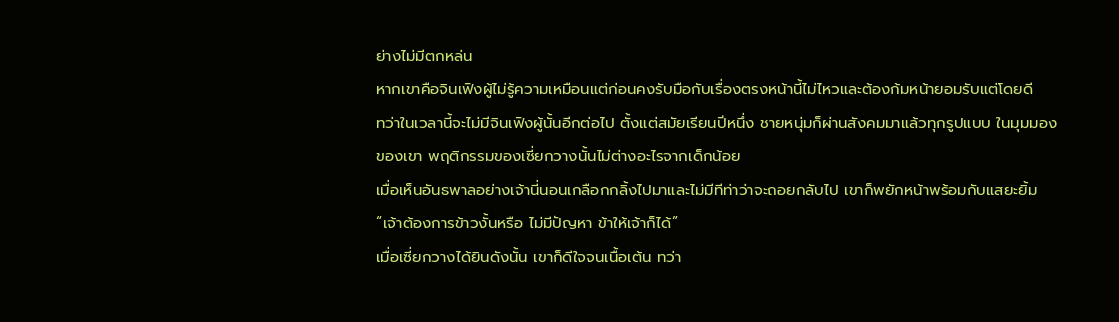ย่างไม่มีตกหล่น
หากเขาคือจินเฟิงผู้ไม่รู้ความเหมือนแต่ก่อนคงรับมือกับเรื่องตรงหน้านี้ไม่ไหวและต้องก้มหน้ายอมรับแต่โดยดี
ทว่าในเวลานี้จะไม่มีจินเฟิงผู้นั้นอีกต่อไป ตั้งแต่สมัยเรียนปีหนึ่ง ชายหนุ่มก็ผ่านสังคมมาแล้วทุกรูปแบบ ในมุมมองของเขา พฤติกรรมของเซี่ยกวางนั้นไม่ต่างอะไรจากเด็กน้อย
เมื่อเห็นอันธพาลอย่างเจ้านี่นอนเกลือกกลิ้งไปมาและไม่มีทีท่าว่าจะถอยกลับไป เขาก็พยักหน้าพร้อมกับแสยะยิ้ม “เจ้าต้องการข้าวงั้นหรือ ไม่มีปัญหา ข้าให้เจ้าก็ได้”
เมื่อเซี่ยกวางได้ยินดังนั้น เขาก็ดีใจจนเนื้อเต้น ทว่า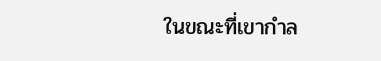ในขณะที่เขากำล